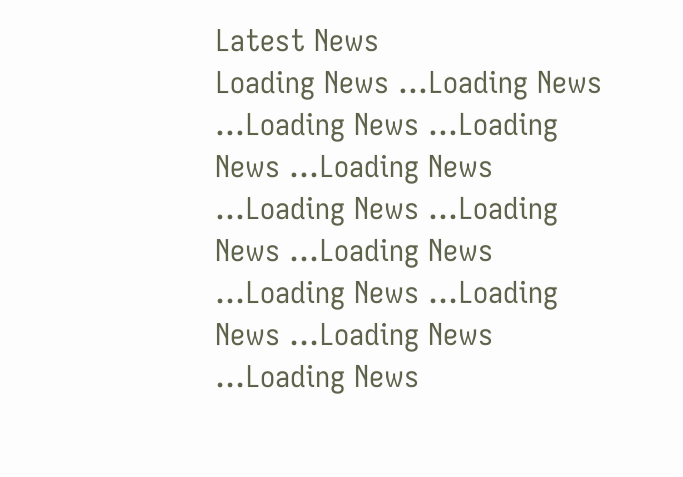Latest News
Loading News ...Loading News ...Loading News ...Loading News ...Loading News ...Loading News ...Loading News ...Loading News ...Loading News ...Loading News ...Loading News ...Loading News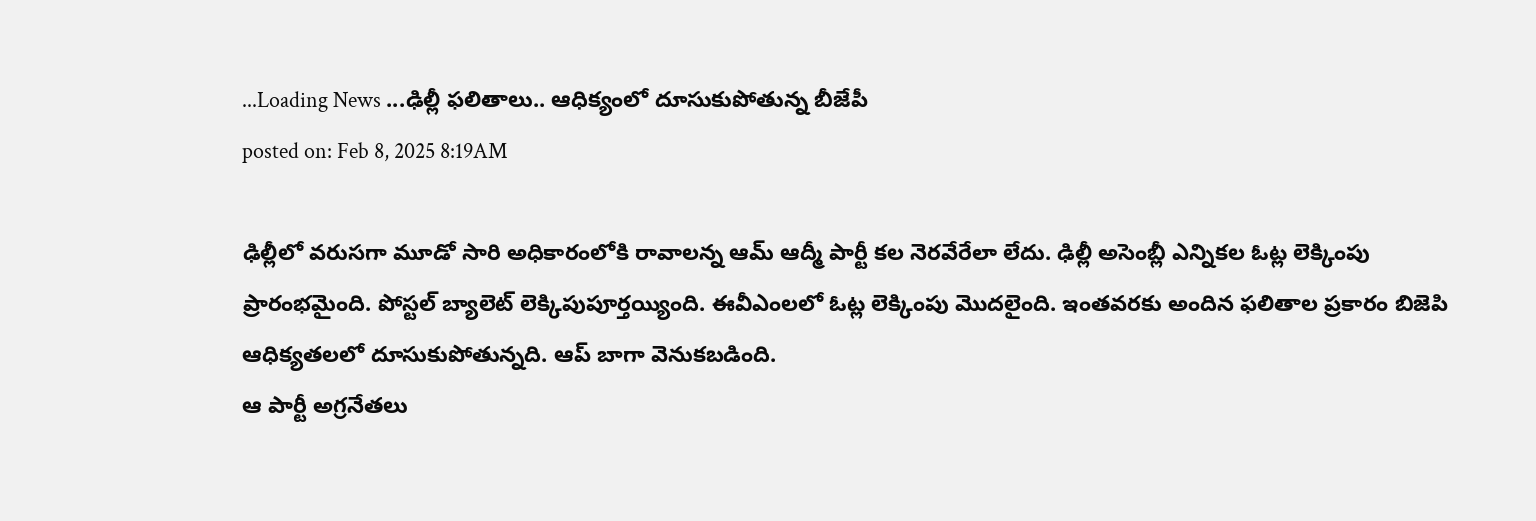...Loading News ...ఢిల్లీ ఫలితాలు.. ఆధిక్యంలో దూసుకుపోతున్న బీజేపీ
posted on: Feb 8, 2025 8:19AM

ఢిల్లీలో వరుసగా మూడో సారి అధికారంలోకి రావాలన్న ఆమ్ ఆద్మీ పార్టీ కల నెరవేరేలా లేదు. ఢిల్లీ అసెంబ్లీ ఎన్నికల ఓట్ల లెక్కింపు ప్రారంభమైంది. పోస్టల్ బ్యాలెట్ లెక్కిపుపూర్తయ్యింది. ఈవీఎంలలో ఓట్ల లెక్కింపు మొదలైంది. ఇంతవరకు అందిన ఫలితాల ప్రకారం బిజెపి ఆధిక్యతలలో దూసుకుపోతున్నది. ఆప్ బాగా వెనుకబడింది.
ఆ పార్టీ అగ్రనేతలు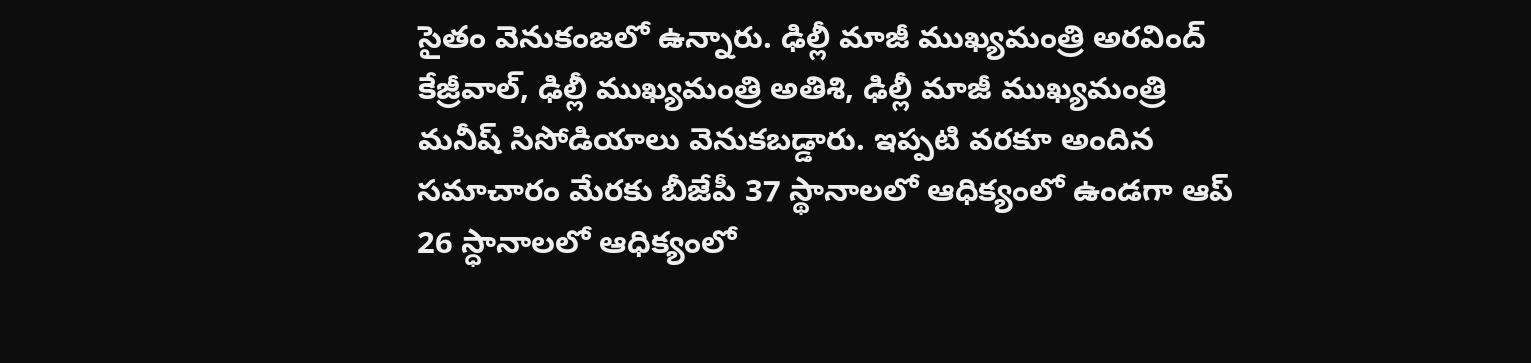సైతం వెనుకంజలో ఉన్నారు. ఢిల్లీ మాజీ ముఖ్యమంత్రి అరవింద్ కేజ్రీవాల్, ఢిల్లీ ముఖ్యమంత్రి అతిశి, ఢిల్లీ మాజీ ముఖ్యమంత్రి మనీష్ సిసోడియాలు వెనుకబడ్డారు. ఇప్పటి వరకూ అందిన సమాచారం మేరకు బీజేపీ 37 స్థానాలలో ఆధిక్యంలో ఉండగా ఆప్ 26 స్ధానాలలో ఆధిక్యంలో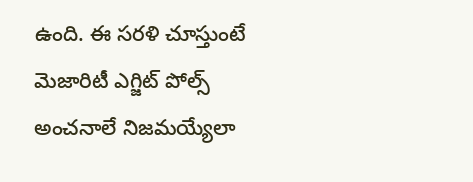ఉంది. ఈ సరళి చూస్తుంటే మెజారిటీ ఎగ్జిట్ పోల్స్ అంచనాలే నిజమయ్యేలా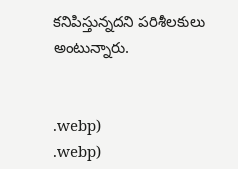కనిపిస్తున్నదని పరిశీలకులు అంటున్నారు.


.webp)
.webp)